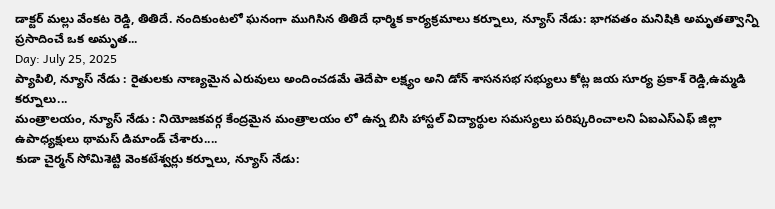డాక్టర్ మల్లు వేంకట రెడ్డి, తితిదే. నందికుంటలో ఘనంగా ముగిసిన తితిదే ధార్మిక కార్యక్రమాలు కర్నూలు, న్యూస్ నేడు: భాగవతం మనిషికి అమృతత్వాన్ని ప్రసాదించే ఒక అమృత...
Day: July 25, 2025
ప్యాపిలి, న్యూస్ నేడు : రైతులకు నాణ్యమైన ఎరువులు అందించడమే తెదేపా లక్ష్యం అని డోన్ శాసనసభ సభ్యులు కోట్ల జయ సూర్య ప్రకాశ్ రెడ్డి,ఉమ్మడి కర్నూలు...
మంత్రాలయం, న్యూస్ నేడు : నియోజకవర్గ కేంద్రమైన మంత్రాలయం లో ఉన్న బిసి హాస్టల్ విద్యార్థుల సమస్యలు పరిష్కరించాలని ఏఐఎస్ఎఫ్ జిల్లా ఉపాధ్యక్షులు థామస్ డిమాండ్ చేశారు....
కుడా చైర్మన్ సోమిశెట్టి వెంకటేశ్వర్లు కర్నూలు, న్యూస్ నేడు: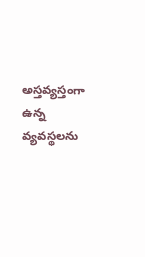అస్తవ్యస్తంగా ఉన్న వ్యవస్థలను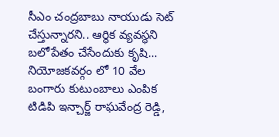సీఎం చంద్రబాబు నాయుడు సెట్ చేస్తున్నారని.. ఆర్థిక వ్యవస్థని బలోపేతం చేసేందుకు కృషి...
నియోజకవర్గం లో 10 వేల బంగారు కుటుంబాలు ఎంపిక టిడిపి ఇన్చార్జ్ రాఘవేంద్ర రెడ్డి,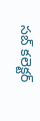సబ్ కలెక్టర్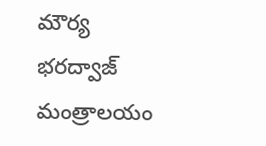మౌర్య భరద్వాజ్ మంత్రాలయం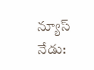న్యూస్ నేడు: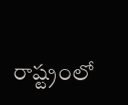రాష్ట్రంలో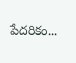పేదరికం...